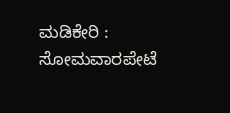ಮಡಿಕೇರಿ : ಸೋಮವಾರಪೇಟೆ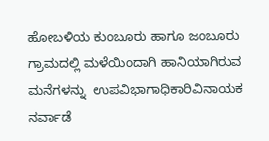ಹೋಬಳಿಯ ಕುಂಬೂರು ಹಾಗೂ ಜಂಬೂರು ಗ್ರಾಮದಲ್ಲಿ ಮಳೆಯಿಂದಾಗಿ ಹಾನಿಯಾಗಿರುವ ಮನೆಗಳನ್ನು  ಉಪವಿಭಾಗಾಧಿಕಾರಿವಿನಾಯಕ ನರ್ವಾಡೆ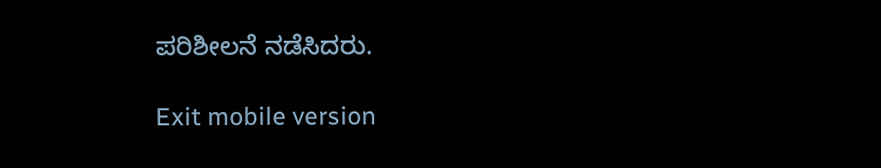ಪರಿಶೀಲನೆ ನಡೆಸಿದರು.

Exit mobile version